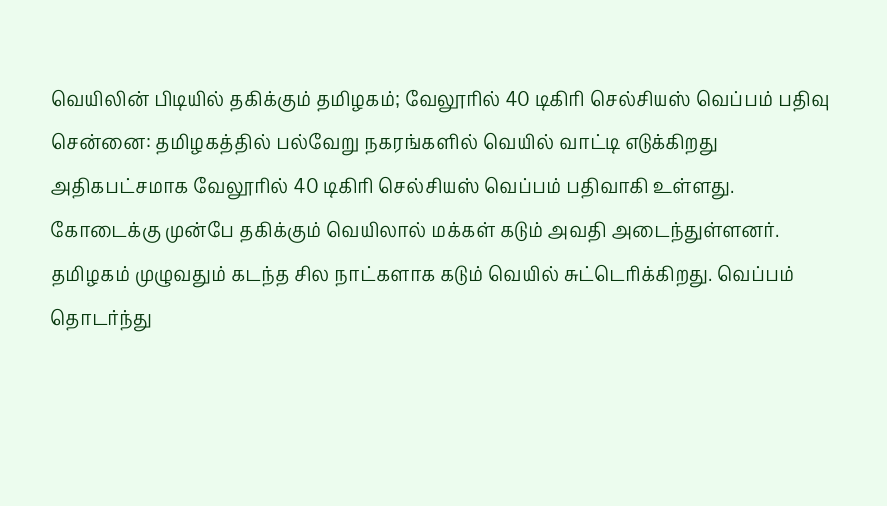வெயிலின் பிடியில் தகிக்கும் தமிழகம்; வேலூரில் 40 டிகிரி செல்சியஸ் வெப்பம் பதிவு
சென்னை: தமிழகத்தில் பல்வேறு நகரங்களில் வெயில் வாட்டி எடுக்கிறது அதிகபட்சமாக வேலூரில் 40 டிகிரி செல்சியஸ் வெப்பம் பதிவாகி உள்ளது. கோடைக்கு முன்பே தகிக்கும் வெயிலால் மக்கள் கடும் அவதி அடைந்துள்ளனர்.
தமிழகம் முழுவதும் கடந்த சில நாட்களாக கடும் வெயில் சுட்டெரிக்கிறது. வெப்பம் தொடர்ந்து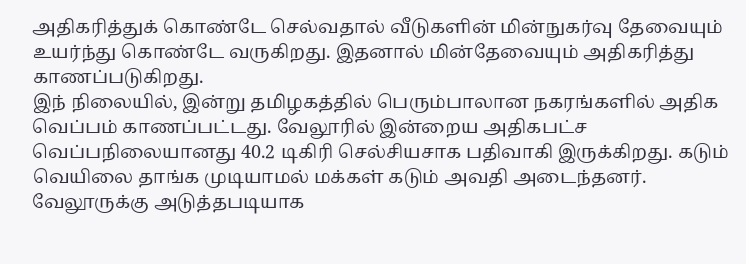அதிகரித்துக் கொண்டே செல்வதால் வீடுகளின் மின்நுகர்வு தேவையும் உயர்ந்து கொண்டே வருகிறது. இதனால் மின்தேவையும் அதிகரித்து காணப்படுகிறது.
இந் நிலையில், இன்று தமிழகத்தில் பெரும்பாலான நகரங்களில் அதிக வெப்பம் காணப்பட்டது. வேலூரில் இன்றைய அதிகபட்ச வெப்பநிலையானது 40.2 டிகிரி செல்சியசாக பதிவாகி இருக்கிறது. கடும் வெயிலை தாங்க முடியாமல் மக்கள் கடும் அவதி அடைந்தனர். வேலூருக்கு அடுத்தபடியாக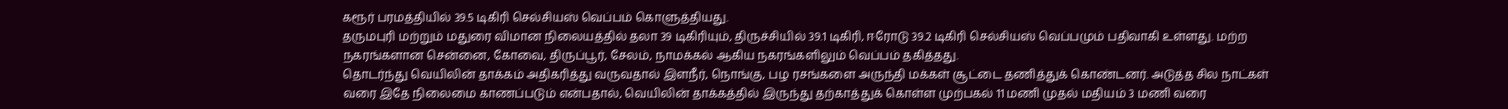கரூர் பரமத்தியில் 39.5 டிகிரி செல்சியஸ் வெப்பம் கொளுத்தியது.
தருமபுரி மற்றும் மதுரை விமான நிலையத்தில் தலா 39 டிகிரியும், திருச்சியில் 39.1 டிகிரி, ஈரோடு 39.2 டிகிரி செல்சியஸ் வெப்பமும் பதிவாகி உள்ளது. மற்ற நகரங்களான சென்னை, கோவை, திருப்பூர், சேலம், நாமக்கல் ஆகிய நகரங்களிலும் வெப்பம் தகித்தது.
தொடர்ந்து வெயிலின் தாக்கம் அதிகரித்து வருவதால் இளநீர், நொங்கு, பழ ரசங்களை அருந்தி மக்கள் சூட்டை தணித்துக் கொண்டனர். அடுத்த சில நாட்கள் வரை இதே நிலைமை காணப்படும் என்பதால், வெயிலின் தாக்கத்தில் இருந்து தற்காத்துக் கொள்ள முற்பகல் 11 மணி முதல் மதியம் 3 மணி வரை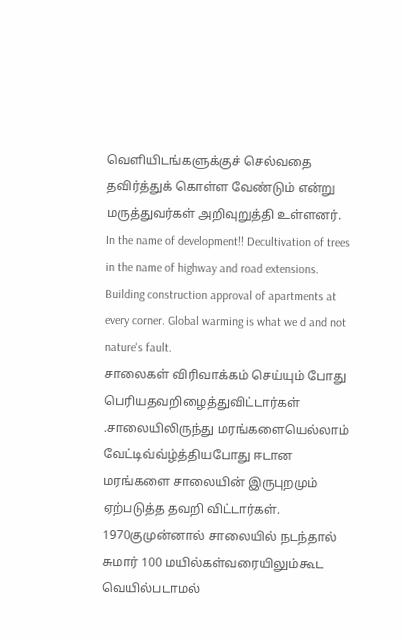வெளியிடங்களுக்குச் செல்வதை தவிர்த்துக் கொள்ள வேண்டும் என்று மருத்துவர்கள் அறிவுறுத்தி உள்ளனர்.
In the name of development!! Decultivation of trees in the name of highway and road extensions. Building construction approval of apartments at every corner. Global warming is what we d and not nature's fault.
சாலைகள் விரிவாக்கம் செய்யும் போது பெரியதவறிழைத்துவிட்டார்கள் .சாலையிலிருந்து மரங்களையெல்லாம் வேட்டிவ்வ்ழ்த்தியபோது ஈடான மரங்களை சாலையின் இருபுறமும் ஏற்படுத்த தவறி விட்டார்கள். 1970குமுன்னால் சாலையில் நடந்தால் சுமார் 100 மயில்கள்வரையிலும்கூட வெயில்படாமல்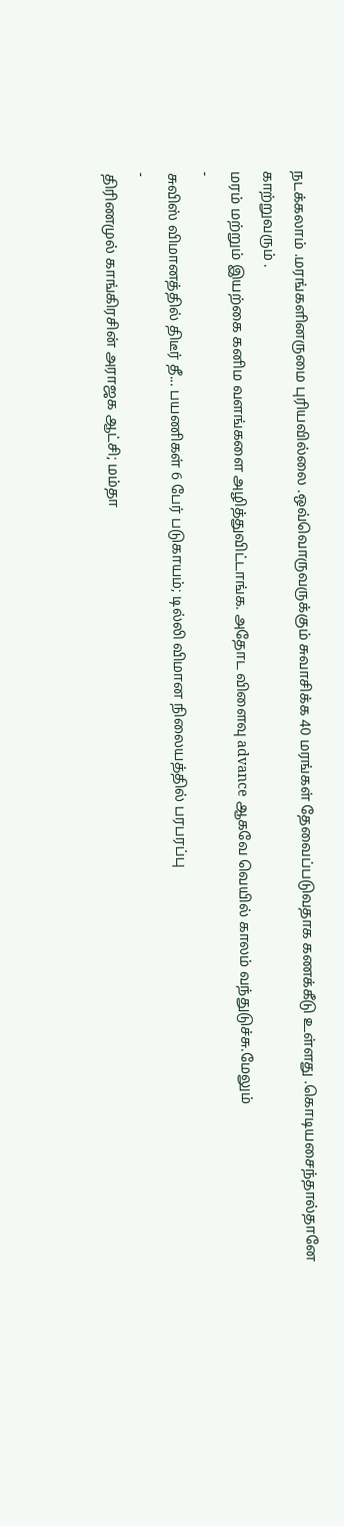நடக்கலாம் .மரங்களினருமை புரியவில்லை .ஒவ்வொருவருக்கும் சுவாசிக்க 40 மரங்கள் தேவைப்படுவதாக கணக்கீடு உள்ளது .கொடியசைந்தால்தானே காற்றுவரும் .
மரம் மற்றும் இயற்கை கனிம வளங்களை அழித்துவிட்டாங்க. அதோட விளைவு advance ஆகவே வெயில் காலம் வந்துடுச்சு.மேலும்
-
சுவிஸ் விமானத்தில் திடீர் தீ... பயணிகள் 6 பேர் படுகாயம்; டில்லி விமான நிலையத்தில் பரபரப்பு
-
திரிணமுல் காங்கிரசின் அராஜக ஆட்சி; மம்தா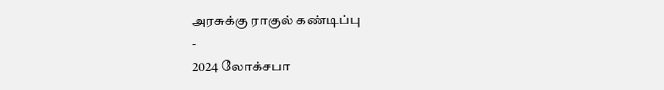அரசுக்கு ராகுல் கண்டிப்பு
-
2024 லோக்சபா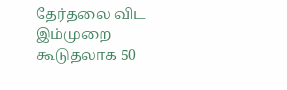தேர்தலை விட இம்முறை கூடுதலாக 50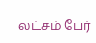லட்சம் பேர்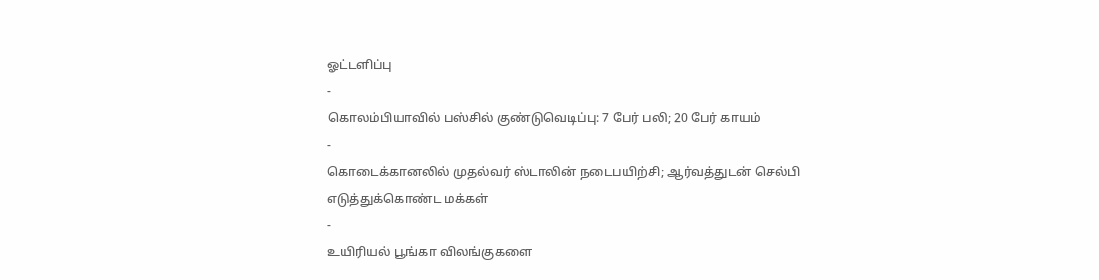ஓட்டளிப்பு
-
கொலம்பியாவில் பஸ்சில் குண்டுவெடிப்பு: 7 பேர் பலி; 20 பேர் காயம்
-
கொடைக்கானலில் முதல்வர் ஸ்டாலின் நடைபயிற்சி; ஆர்வத்துடன் செல்பி எடுத்துக்கொண்ட மக்கள்
-
உயிரியல் பூங்கா விலங்குகளை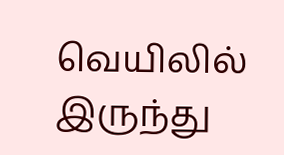வெயிலில் இருந்து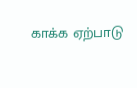காக்க ஏற்பாடு